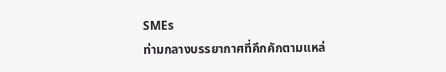SMEs
ท่ามกลางบรรยากาศที่คึกคักตามแหล่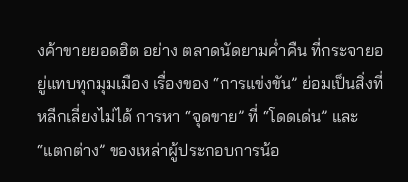งค้าขายยอดฮิต อย่าง ตลาดนัดยามค่ำคืน ที่กระจายอยู่แทบทุกมุมเมือง เรื่องของ “การแข่งขัน” ย่อมเป็นสิ่งที่หลีกเลี่ยงไม่ได้ การหา “จุดขาย” ที่ “โดดเด่น” และ “แตกต่าง” ของเหล่าผู้ประกอบการน้อ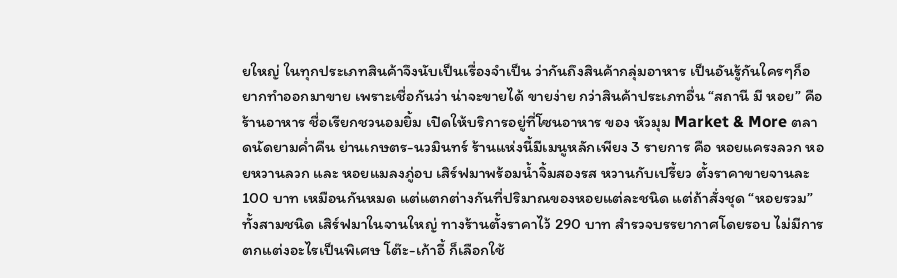ยใหญ่ ในทุกประเภทสินค้าจึงนับเป็นเรื่องจำเป็น ว่ากันถึงสินค้ากลุ่มอาหาร เป็นอันรู้กันใครๆก็อยากทำออกมาขาย เพราะเชื่อกันว่า น่าจะขายได้ ขายง่าย กว่าสินค้าประเภทอื่น “สถานี มี หอย” คือ ร้านอาหาร ชื่อเรียกชวนอมยิ้ม เปิดให้บริการอยู่ที่โซนอาหาร ของ หัวมุม Market & More ตลาดนัดยามค่ำคืน ย่านเกษตร-นวมินทร์ ร้านแห่งนี้มีเมนูหลักเพียง 3 รายการ คือ หอยแครงลวก หอยหวานลวก และ หอยแมลงภู่อบ เสิร์ฟมาพร้อมน้ำจิ้มสองรส หวานกับเปรี้ยว ตั้งราคาขายจานละ 100 บาท เหมือนกันหมด แต่แตกต่างกันที่ปริมาณของหอยแต่ละชนิด แต่ถ้าสั่งชุด “หอยรวม” ทั้งสามชนิด เสิร์ฟมาในจานใหญ่ ทางร้านตั้งราคาไว้ 290 บาท สำรวจบรรยากาศโดยรอบ ไม่มีการตกแต่งอะไรเป็นพิเศษ โต๊ะ-เก้าอี้ ก็เลือกใช้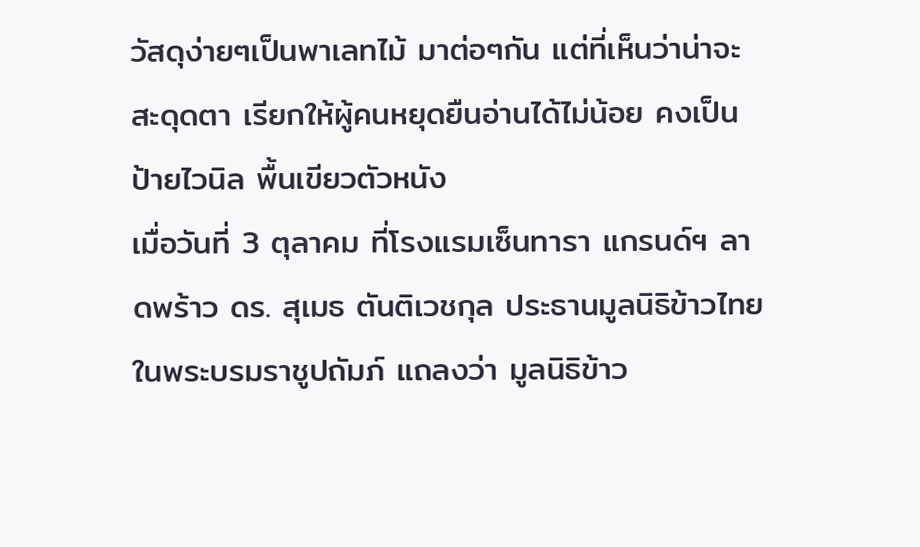วัสดุง่ายๆเป็นพาเลทไม้ มาต่อๆกัน แต่ที่เห็นว่าน่าจะสะดุดตา เรียกให้ผู้คนหยุดยืนอ่านได้ไม่น้อย คงเป็นป้ายไวนิล พื้นเขียวตัวหนัง
เมื่อวันที่ 3 ตุลาคม ที่โรงแรมเซ็นทารา แกรนด์ฯ ลาดพร้าว ดร. สุเมธ ตันติเวชกุล ประธานมูลนิธิข้าวไทย ในพระบรมราชูปถัมภ์ แถลงว่า มูลนิธิข้าว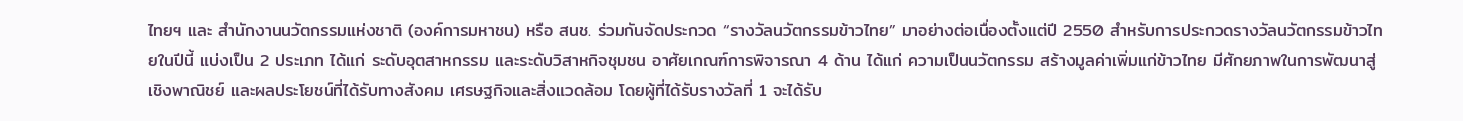ไทยฯ และ สำนักงานนวัตกรรมแห่งชาติ (องค์การมหาชน) หรือ สนช. ร่วมกันจัดประกวด “รางวัลนวัตกรรมข้าวไทย” มาอย่างต่อเนื่องตั้งแต่ปี 2550 สำหรับการประกวดรางวัลนวัตกรรมข้าวไทยในปีนี้ แบ่งเป็น 2 ประเภท ได้แก่ ระดับอุตสาหกรรม และระดับวิสาหกิจชุมชน อาศัยเกณฑ์การพิจารณา 4 ด้าน ได้แก่ ความเป็นนวัตกรรม สร้างมูลค่าเพิ่มแก่ข้าวไทย มีศักยภาพในการพัฒนาสู่เชิงพาณิชย์ และผลประโยชน์ที่ได้รับทางสังคม เศรษฐกิจและสิ่งแวดล้อม โดยผู้ที่ได้รับรางวัลที่ 1 จะได้รับ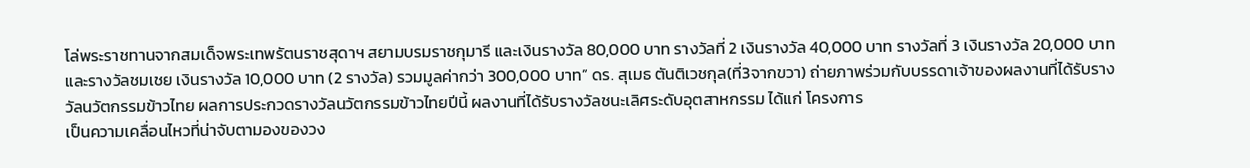โล่พระราชทานจากสมเด็จพระเทพรัตนราชสุดาฯ สยามบรมราชกุมารี และเงินรางวัล 80,000 บาท รางวัลที่ 2 เงินรางวัล 40,000 บาท รางวัลที่ 3 เงินรางวัล 20,000 บาท และรางวัลชมเชย เงินรางวัล 10,000 บาท (2 รางวัล) รวมมูลค่ากว่า 300,000 บาท” ดร. สุเมธ ตันติเวชกุล(ที่3จากขวา) ถ่ายภาพร่วมกับบรรดาเจ้าของผลงานที่ได้รับรางวัลนวัตกรรมข้าวไทย ผลการประกวดรางวัลนวัตกรรมข้าวไทยปีนี้ ผลงานที่ได้รับรางวัลชนะเลิศระดับอุตสาหกรรม ได้แก่ โครงการ
เป็นความเคลื่อนไหวที่น่าจับตามองของวง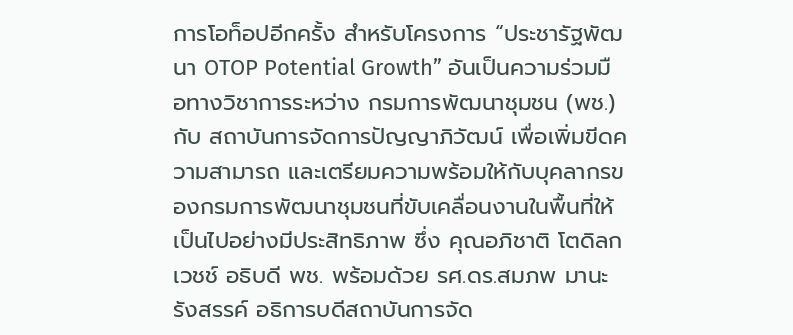การโอท็อปอีกครั้ง สำหรับโครงการ “ประชารัฐพัฒนา OTOP Potential Growth” อันเป็นความร่วมมือทางวิชาการระหว่าง กรมการพัฒนาชุมชน (พช.) กับ สถาบันการจัดการปัญญาภิวัฒน์ เพื่อเพิ่มขีดความสามารถ และเตรียมความพร้อมให้กับบุคลากรของกรมการพัฒนาชุมชนที่ขับเคลื่อนงานในพื้นที่ให้เป็นไปอย่างมีประสิทธิภาพ ซึ่ง คุณอภิชาติ โตดิลกเวชช์ อธิบดี พช. พร้อมด้วย รศ.ดร.สมภพ มานะรังสรรค์ อธิการบดีสถาบันการจัด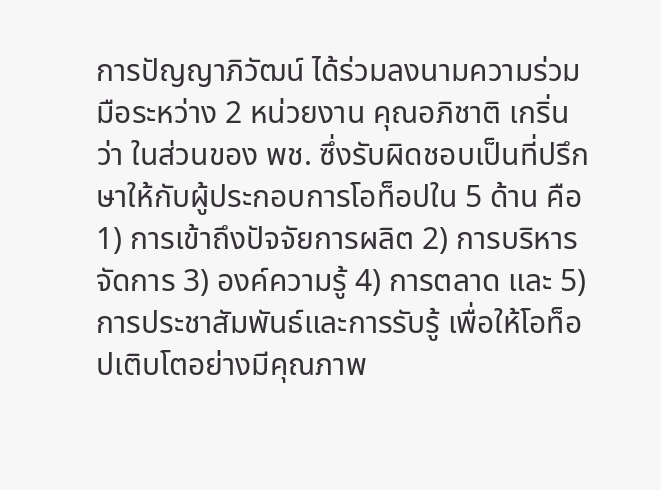การปัญญาภิวัฒน์ ได้ร่วมลงนามความร่วมมือระหว่าง 2 หน่วยงาน คุณอภิชาติ เกริ่นว่า ในส่วนของ พช. ซึ่งรับผิดชอบเป็นที่ปรึกษาให้กับผู้ประกอบการโอท็อปใน 5 ด้าน คือ 1) การเข้าถึงปัจจัยการผลิต 2) การบริหารจัดการ 3) องค์ความรู้ 4) การตลาด และ 5) การประชาสัมพันธ์และการรับรู้ เพื่อให้โอท็อปเติบโตอย่างมีคุณภาพ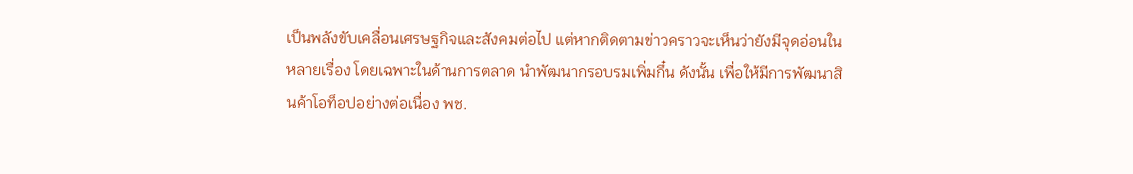เป็นพลังขับเคลื่อนเศรษฐกิจและสังคมต่อไป แต่หากติดตามข่าวคราวจะเห็นว่ายังมีจุดอ่อนในหลายเรื่อง โดยเฉพาะในด้านการตลาด นำพัฒนากรอบรมเพิ่มกึ๋น ดังนั้น เพื่อให้มีการพัฒนาสินค้าโอท็อปอย่างต่อเนื่อง พช.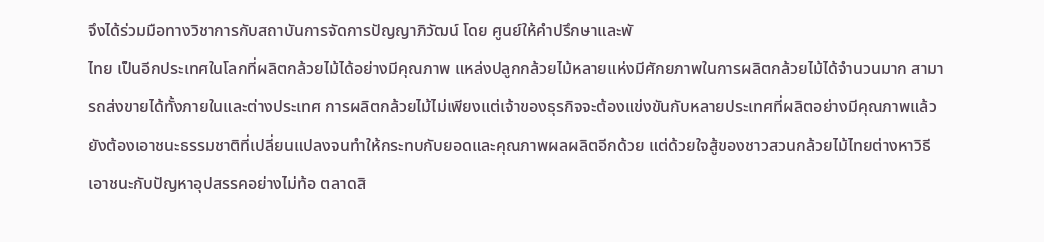จึงได้ร่วมมือทางวิชาการกับสถาบันการจัดการปัญญาภิวัฒน์ โดย ศูนย์ให้คำปรึกษาและพั
ไทย เป็นอีกประเทศในโลกที่ผลิตกล้วยไม้ได้อย่างมีคุณภาพ แหล่งปลูกกล้วยไม้หลายแห่งมีศักยภาพในการผลิตกล้วยไม้ได้จำนวนมาก สามารถส่งขายได้ทั้งภายในและต่างประเทศ การผลิตกล้วยไม้ไม่เพียงแต่เจ้าของธุรกิจจะต้องแข่งขันกับหลายประเทศที่ผลิตอย่างมีคุณภาพแล้ว ยังต้องเอาชนะธรรมชาติที่เปลี่ยนแปลงจนทำให้กระทบกับยอดและคุณภาพผลผลิตอีกด้วย แต่ด้วยใจสู้ของชาวสวนกล้วยไม้ไทยต่างหาวิธีเอาชนะกับปัญหาอุปสรรคอย่างไม่ท้อ ตลาดสิ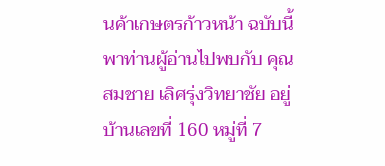นค้าเกษตรก้าวหน้า ฉบับนี้พาท่านผู้อ่านไปพบกับ คุณสมชาย เลิศรุ่งวิทยาชัย อยู่บ้านเลขที่ 160 หมู่ที่ 7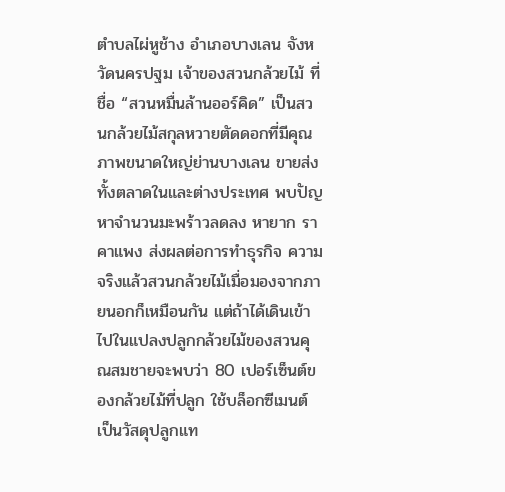ตำบลไผ่หูช้าง อำเภอบางเลน จังหวัดนครปฐม เจ้าของสวนกล้วยไม้ ที่ชื่อ “สวนหมื่นล้านออร์คิด” เป็นสวนกล้วยไม้สกุลหวายตัดดอกที่มีคุณภาพขนาดใหญ่ย่านบางเลน ขายส่งทั้งตลาดในและต่างประเทศ พบปัญหาจำนวนมะพร้าวลดลง หายาก ราคาแพง ส่งผลต่อการทำธุรกิจ ความจริงแล้วสวนกล้วยไม้เมื่อมองจากภายนอกก็เหมือนกัน แต่ถ้าได้เดินเข้าไปในแปลงปลูกกล้วยไม้ของสวนคุณสมชายจะพบว่า 80 เปอร์เซ็นต์ของกล้วยไม้ที่ปลูก ใช้บล็อกซีเมนต์เป็นวัสดุปลูกแท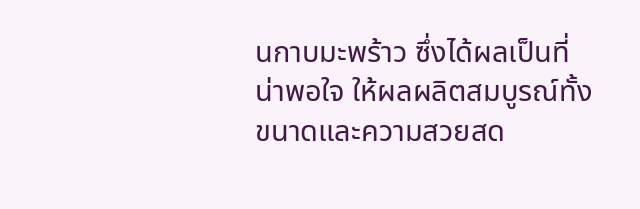นกาบมะพร้าว ซึ่งได้ผลเป็นที่น่าพอใจ ให้ผลผลิตสมบูรณ์ทั้งขนาดและความสวยสด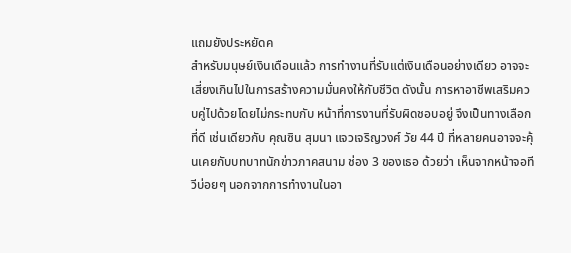แถมยังประหยัดค
สำหรับมนุษย์เงินเดือนแล้ว การทำงานที่รับแต่เงินเดือนอย่างเดียว อาจจะเสี่ยงเกินไปในการสร้างความมั่นคงให้กับชีวิต ดังนั้น การหาอาชีพเสริมควบคู่ไปด้วยโดยไม่กระทบกับ หน้าที่การงานที่รับผิดชอบอยู่ จึงเป็นทางเลือกที่ดี เช่นเดียวกับ คุณซิน สุมนา แจวเจริญวงศ์ วัย 44 ปี ที่หลายคนอาจจะคุ้นเคยกับบทบาทนักข่าวภาคสนาม ช่อง 3 ของเธอ ด้วยว่า เห็นจากหน้าจอทีวีบ่อยๆ นอกจากการทำงานในอา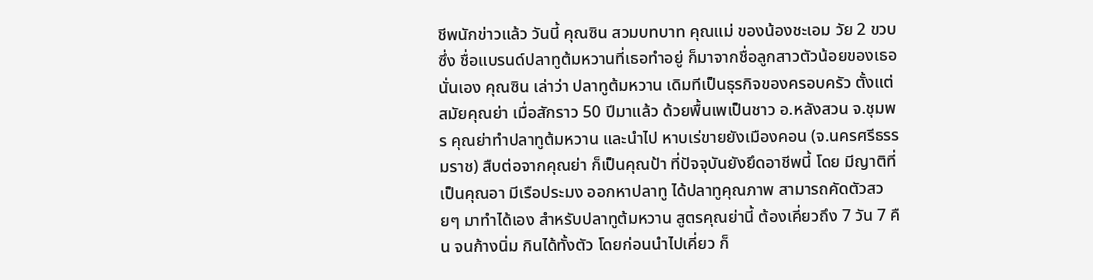ชีพนักข่าวแล้ว วันนี้ คุณซิน สวมบทบาท คุณแม่ ของน้องชะเอม วัย 2 ขวบ ซึ่ง ชื่อแบรนด์ปลาทูต้มหวานที่เธอทำอยู่ ก็มาจากชื่อลูกสาวตัวน้อยของเธอนั่นเอง คุณซิน เล่าว่า ปลาทูต้มหวาน เดิมทีเป็นธุรกิจของครอบครัว ตั้งแต่สมัยคุณย่า เมื่อสักราว 50 ปีมาแล้ว ด้วยพื้นเพเป็นชาว อ.หลังสวน จ.ชุมพร คุณย่าทำปลาทูต้มหวาน และนำไป หาบเร่ขายยังเมืองคอน (จ.นครศรีธรรมราช) สืบต่อจากคุณย่า ก็เป็นคุณป้า ที่ปัจจุบันยังยึดอาชีพนี้ โดย มีญาติที่เป็นคุณอา มีเรือประมง ออกหาปลาทู ได้ปลาทูคุณภาพ สามารถคัดตัวสวยๆ มาทำได้เอง สำหรับปลาทูต้มหวาน สูตรคุณย่านี้ ต้องเคี่ยวถึง 7 วัน 7 คืน จนก้างนิ่ม กินได้ทั้งตัว โดยก่อนนำไปเคี่ยว ก็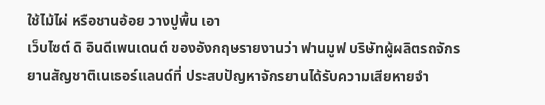ใช้ไม้ไผ่ หรือชานอ้อย วางปูพื้น เอา
เว็บไซต์ ดิ อินดีเพนเดนต์ ของอังกฤษรายงานว่า ฟานมูฟ บริษัทผู้ผลิตรถจักรยานสัญชาติเนเธอร์แลนด์ที่ ประสบปัญหาจักรยานได้รับความเสียหายจำ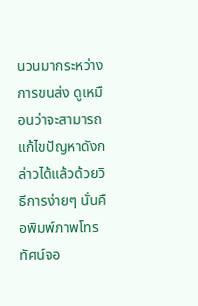นวนมากระหว่างการขนส่ง ดูเหมือนว่าจะสามารถแก้ไขปัญหาดังกล่าวได้แล้วด้วยวิธีการง่ายๆ นั่นคือพิมพ์ภาพโทรทัศน์จอ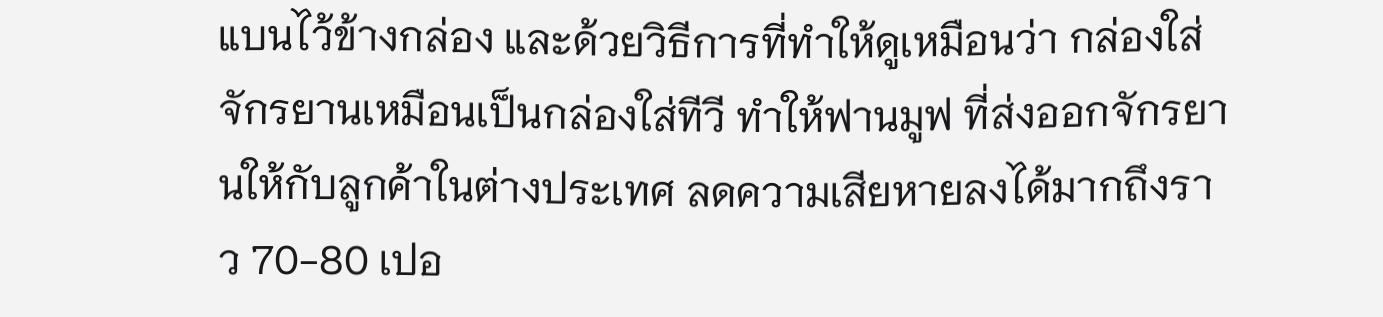แบนไว้ข้างกล่อง และด้วยวิธีการที่ทำให้ดูเหมือนว่า กล่องใส่จักรยานเหมือนเป็นกล่องใส่ทีวี ทำให้ฟานมูฟ ที่ส่งออกจักรยานให้กับลูกค้าในต่างประเทศ ลดความเสียหายลงได้มากถึงราว 70-80 เปอ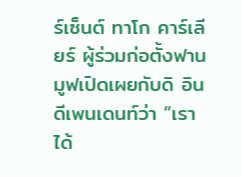ร์เซ็นต์ ทาโก คาร์เลียร์ ผู้ร่วมก่อตั้งฟานมูฟเปิดเผยกับดิ อินดีเพนเดนท์ว่า “เราได้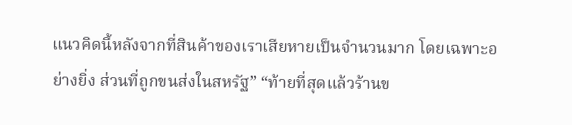แนวคิดนี้หลังจากที่สินค้าของเราเสียหายเป็นจำนวนมาก โดยเฉพาะอย่างยิ่ง ส่วนที่ถูกขนส่งในสหรัฐ” “ท้ายที่สุดแล้วร้านข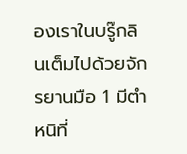องเราในบรู๊กลินเต็มไปด้วยจักรยานมือ 1 มีตำหนิที่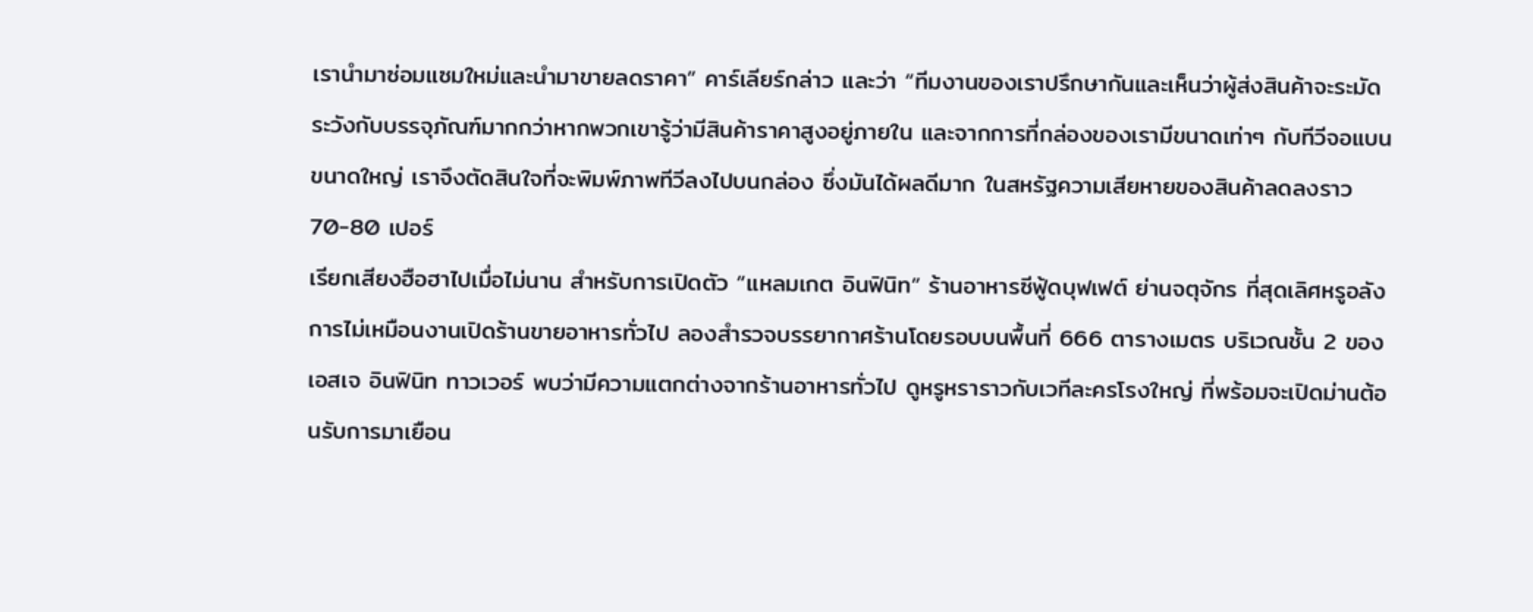เรานำมาซ่อมแซมใหม่และนำมาขายลดราคา” คาร์เลียร์กล่าว และว่า “ทีมงานของเราปรึกษากันและเห็นว่าผู้ส่งสินค้าจะระมัดระวังกับบรรจุภัณฑ์มากกว่าหากพวกเขารู้ว่ามีสินค้าราคาสูงอยู่ภายใน และจากการที่กล่องของเรามีขนาดเท่าๆ กับทีวีจอแบนขนาดใหญ่ เราจึงตัดสินใจที่จะพิมพ์ภาพทีวีลงไปบนกล่อง ซึ่งมันได้ผลดีมาก ในสหรัฐความเสียหายของสินค้าลดลงราว 70-80 เปอร์
เรียกเสียงฮือฮาไปเมื่อไม่นาน สำหรับการเปิดตัว “แหลมเกต อินฟินิท” ร้านอาหารซีฟู้ดบุฟเฟต์ ย่านจตุจักร ที่สุดเลิศหรูอลังการไม่เหมือนงานเปิดร้านขายอาหารทั่วไป ลองสำรวจบรรยากาศร้านโดยรอบบนพื้นที่ 666 ตารางเมตร บริเวณชั้น 2 ของเอสเจ อินฟินิท ทาวเวอร์ พบว่ามีความแตกต่างจากร้านอาหารทั่วไป ดูหรูหราราวกับเวทีละครโรงใหญ่ ที่พร้อมจะเปิดม่านต้อนรับการมาเยือน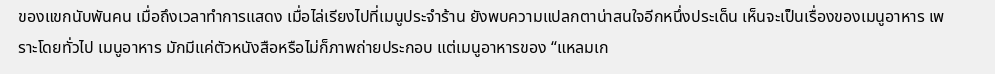ของแขกนับพันคน เมื่อถึงเวลาทำการแสดง เมื่อไล่เรียงไปที่เมนูประจำร้าน ยังพบความแปลกตาน่าสนใจอีกหนึ่งประเด็น เห็นจะเป็นเรื่องของเมนูอาหาร เพราะโดยทั่วไป เมนูอาหาร มักมีแค่ตัวหนังสือหรือไม่ก็ภาพถ่ายประกอบ แต่เมนูอาหารของ “แหลมเก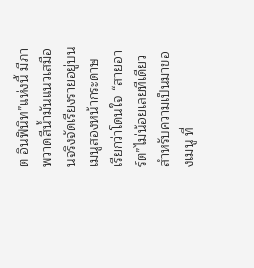ต อินฟินิท”แห่งนี้ มีภาพวาดสีน้ำมันแนวเสมือนจริงจัดเรียงรายอยู่บนเมนูสองหน้ากระดาษ เรียกว่าโดนใจ “สายอาร์ต”ไม่น้อยเลยทีเดียว สำหรับความเป็นมาของเมนู ที่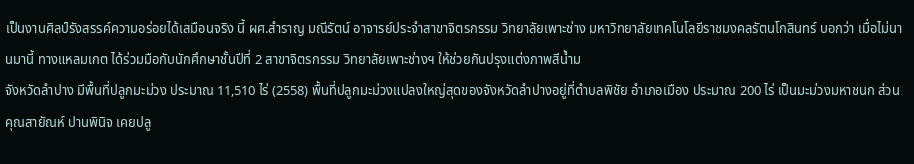เป็นงานศิลป์รังสรรค์ความอร่อยได้เสมือนจริง นี้ ผศ.สำราญ มณีรัตน์ อาจารย์ประจำสาขาจิตรกรรม วิทยาลัยเพาะช่าง มหาวิทยาลัยเทคโนโลยีราชมงคลรัตนโกสินทร์ บอกว่า เมื่อไม่นานมานี้ ทางแหลมเกต ได้ร่วมมือกับนักศึกษาชั้นปีที่ 2 สาขาจิตรกรรม วิทยาลัยเพาะช่างฯ ให้ช่วยกันปรุงแต่งภาพสีน้ำม
จังหวัดลำปาง มีพื้นที่ปลูกมะม่วง ประมาณ 11,510 ไร่ (2558) พื้นที่ปลูกมะม่วงแปลงใหญ่สุดของจังหวัดลําปางอยู่ที่ตำบลพิชัย อำเภอเมือง ประมาณ 200 ไร่ เป็นมะม่วงมหาชนก ส่วน คุณสายัณห์ ปานพินิจ เคยปลู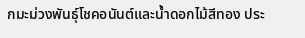กมะม่วงพันธุ์โชคอนันต์และน้ำดอกไม้สีทอง ประ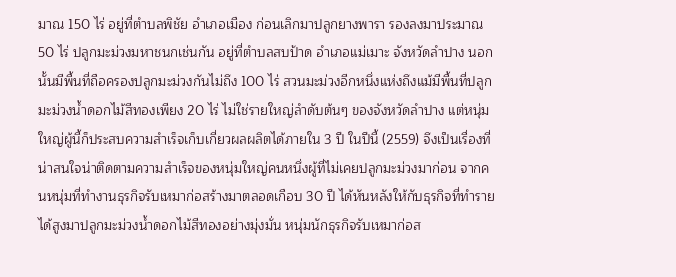มาณ 150 ไร่ อยู่ที่ตำบลพิชัย อำเภอเมือง ก่อนเลิกมาปลูกยางพารา รองลงมาประมาณ 50 ไร่ ปลูกมะม่วงมหาชนกเช่นกัน อยู่ที่ตําบลสบป้าด อําเภอแม่เมาะ จังหวัดลําปาง นอกนั้นมีพื้นที่ถือครองปลูกมะม่วงกันไม่ถึง 100 ไร่ สวนมะม่วงอีกหนึ่งแห่งถึงแม้มีพื้นที่ปลูกมะม่วงน้ำดอกไม้สีทองเพียง 20 ไร่ ไม่ใช่รายใหญ่ลำดับต้นๆ ของจังหวัดลำปาง แต่หนุ่มใหญ่ผู้นี้ก็ประสบความสำเร็จเก็บเกี่ยวผลผลิตได้ภายใน 3 ปี ในปีนี้ (2559) จึงเป็นเรื่องที่น่าสนใจน่าติดตามความสำเร็จของหนุ่มใหญ่คนหนึ่งผู้ที่ไม่เคยปลูกมะม่วงมาก่อน จากคนหนุ่มที่ทำงานธุรกิจรับเหมาก่อสร้างมาตลอดเกือบ 30 ปี ได้หันหลังให้กับธุรกิจที่ทำรายได้สูงมาปลูกมะม่วงน้ำดอกไม้สีทองอย่างมุ่งมั่น หนุ่มนักธุรกิจรับเหมาก่อส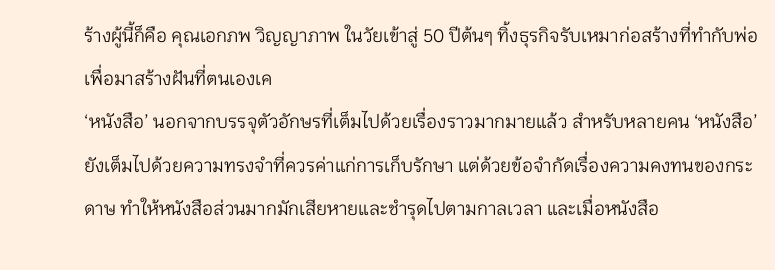ร้างผู้นี้ก็คือ คุณเอกภพ วิญญาภาพ ในวัยเข้าสู่ 50 ปีต้นๆ ทิ้งธุรกิจรับเหมาก่อสร้างที่ทำกับพ่อ เพื่อมาสร้างฝันที่ตนเองเค
‘หนังสือ’ นอกจากบรรจุตัวอักษรที่เต็มไปด้วยเรื่องราวมากมายแล้ว สำหรับหลายคน ‘หนังสือ’ ยังเต็มไปด้วยความทรงจำที่ควรค่าแก่การเก็บรักษา แต่ด้วยข้อจำกัดเรื่องความคงทนของกระดาษ ทำให้หนังสือส่วนมากมักเสียหายและชำรุดไปตามกาลเวลา และเมื่อหนังสือ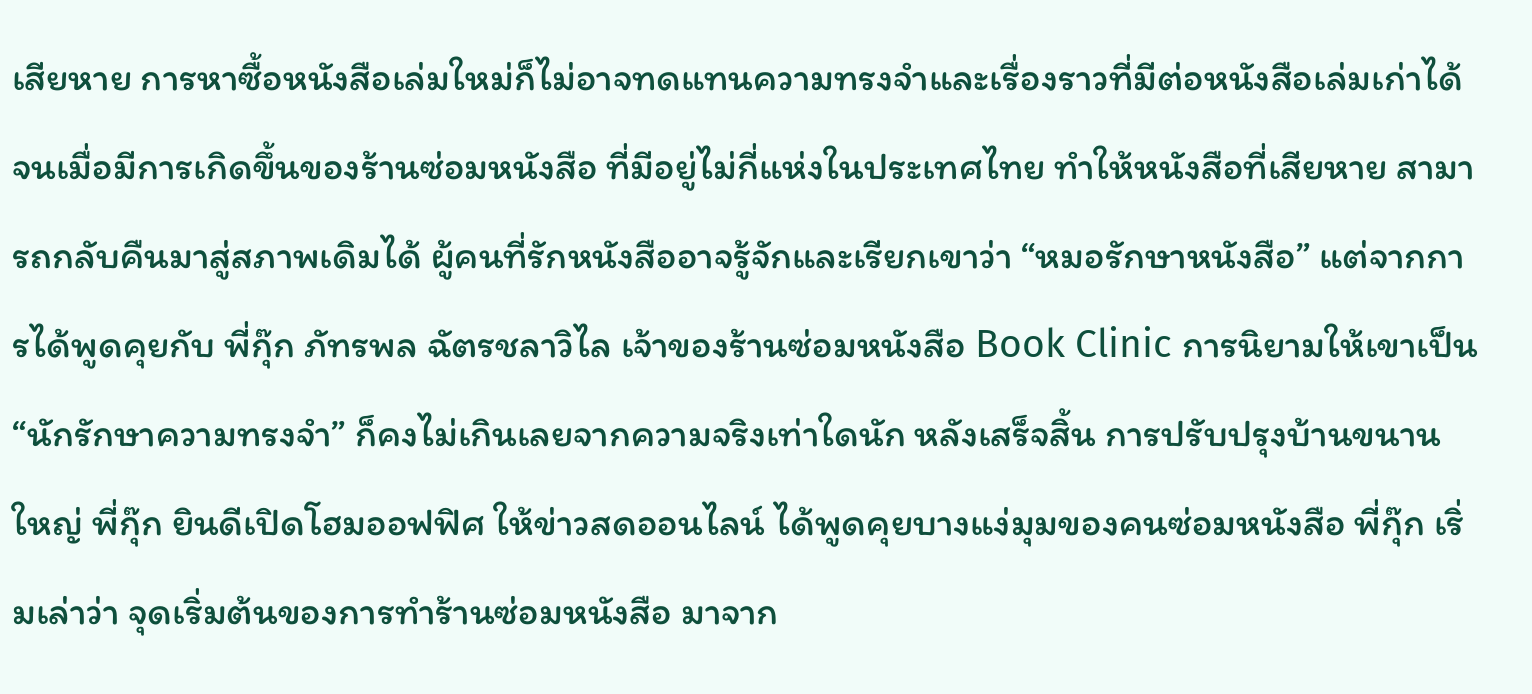เสียหาย การหาซื้อหนังสือเล่มใหม่ก็ไม่อาจทดแทนความทรงจำและเรื่องราวที่มีต่อหนังสือเล่มเก่าได้ จนเมื่อมีการเกิดขึ้นของร้านซ่อมหนังสือ ที่มีอยู่ไม่กี่แห่งในประเทศไทย ทำให้หนังสือที่เสียหาย สามารถกลับคืนมาสู่สภาพเดิมได้ ผู้คนที่รักหนังสืออาจรู้จักและเรียกเขาว่า “หมอรักษาหนังสือ” แต่จากการได้พูดคุยกับ พี่กุ๊ก ภัทรพล ฉัตรชลาวิไล เจ้าของร้านซ่อมหนังสือ Book Clinic การนิยามให้เขาเป็น “นักรักษาความทรงจำ” ก็คงไม่เกินเลยจากความจริงเท่าใดนัก หลังเสร็จสิ้น การปรับปรุงบ้านขนานใหญ่ พี่กุ๊ก ยินดีเปิดโฮมออฟฟิศ ให้ข่าวสดออนไลน์ ได้พูดคุยบางแง่มุมของคนซ่อมหนังสือ พี่กุ๊ก เริ่มเล่าว่า จุดเริ่มต้นของการทำร้านซ่อมหนังสือ มาจาก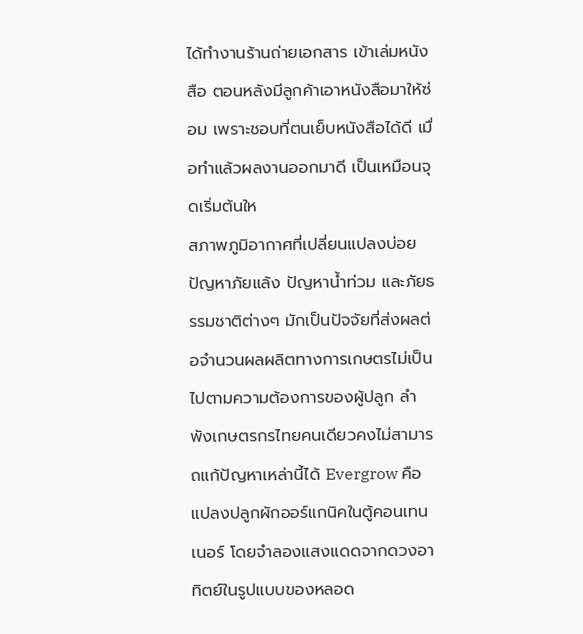ได้ทำงานร้านถ่ายเอกสาร เข้าเล่มหนังสือ ตอนหลังมีลูกค้าเอาหนังสือมาให้ซ่อม เพราะชอบที่ตนเย็บหนังสือได้ดี เมื่อทำแล้วผลงานออกมาดี เป็นเหมือนจุดเริ่มต้นให
สภาพภูมิอากาศที่เปลี่ยนแปลงบ่อย ปัญหาภัยแล้ง ปัญหาน้ำท่วม และภัยธรรมชาติต่างๆ มักเป็นปัจจัยที่ส่งผลต่อจำนวนผลผลิตทางการเกษตรไม่เป็นไปตามความต้องการของผู้ปลูก ลำพังเกษตรกรไทยคนเดียวคงไม่สามารถแก้ปัญหาเหล่านี้ได้ Evergrow คือ แปลงปลูกผักออร์แกนิคในตู้คอนเทนเนอร์ โดยจำลองแสงแดดจากดวงอาทิตย์ในรูปแบบของหลอด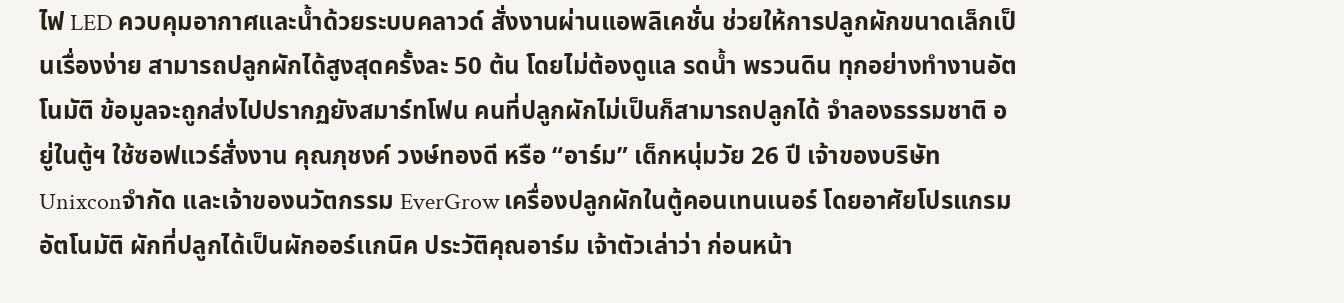ไฟ LED ควบคุมอากาศและน้ำด้วยระบบคลาวด์ สั่งงานผ่านแอพลิเคชั่น ช่วยให้การปลูกผักขนาดเล็กเป็นเรื่องง่าย สามารถปลูกผักได้สูงสุดครั้งละ 50 ต้น โดยไม่ต้องดูแล รดน้ำ พรวนดิน ทุกอย่างทำงานอัตโนมัติ ข้อมูลจะถูกส่งไปปรากฏยังสมาร์ทโฟน คนที่ปลูกผักไม่เป็นก็สามารถปลูกได้ จำลองธรรมชาติ อยู่ในตู้ฯ ใช้ซอฟแวร์สั่งงาน คุณภุชงค์ วงษ์ทองดี หรือ “อาร์ม” เด็กหนุ่มวัย 26 ปี เจ้าของบริษัท Unixconจำกัด และเจ้าของนวัตกรรม EverGrow เครื่องปลูกผักในตู้คอนเทนเนอร์ โดยอาศัยโปรแกรมอัตโนมัติ ผักที่ปลูกได้เป็นผักออร์เเกนิค ประวัติคุณอาร์ม เจ้าตัวเล่าว่า ก่อนหน้า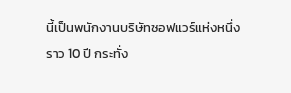นี้เป็นพนักงานบริษัทซอฟแวร์แห่งหนึ่งราว 10 ปี กระทั่ง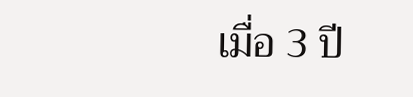เมื่อ 3 ปี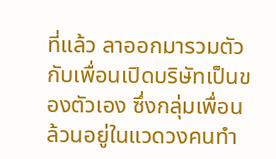ที่แล้ว ลาออกมารวมตัวกับเพื่อนเปิดบริษัทเป็นของตัวเอง ซึ่งกลุ่มเพื่อนล้วนอยู่ในแวดวงคนทำ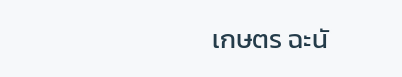เกษตร ฉะนั